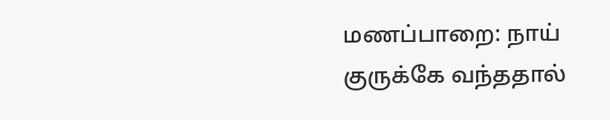மணப்பாறை: நாய் குருக்கே வந்ததால்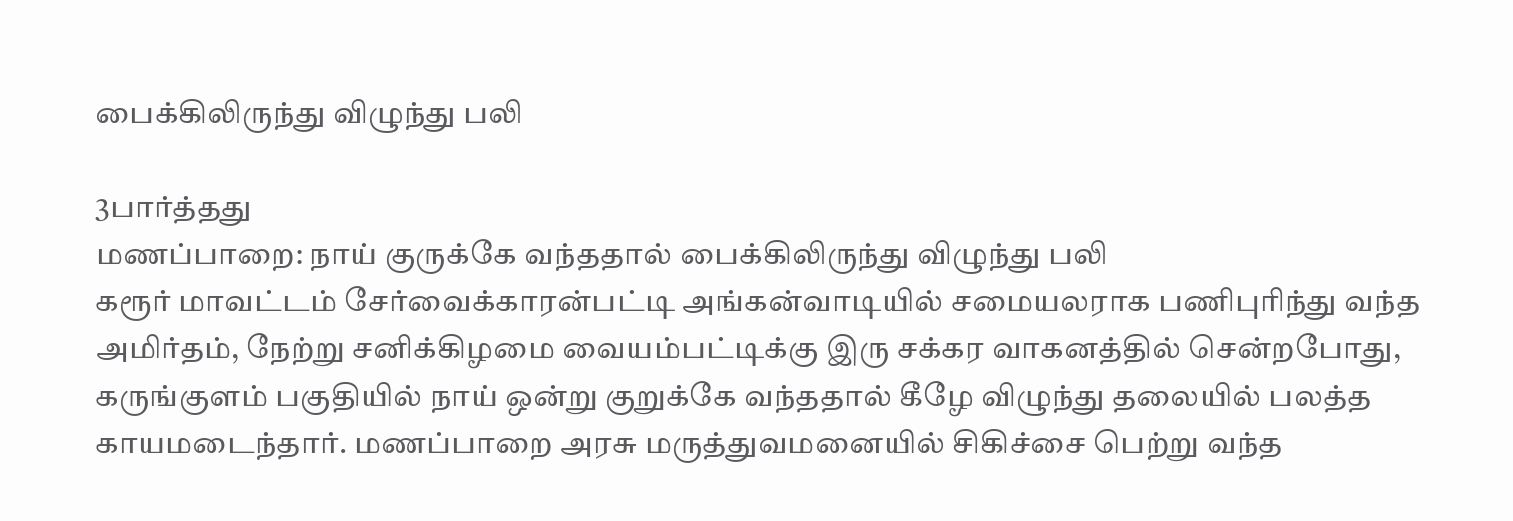பைக்கிலிருந்து விழுந்து பலி

3பார்த்தது
மணப்பாறை: நாய் குருக்கே வந்ததால் பைக்கிலிருந்து விழுந்து பலி
கரூர் மாவட்டம் சேர்வைக்காரன்பட்டி அங்கன்வாடியில் சமையலராக பணிபுரிந்து வந்த அமிர்தம், நேற்று சனிக்கிழமை வையம்பட்டிக்கு இரு சக்கர வாகனத்தில் சென்றபோது, கருங்குளம் பகுதியில் நாய் ஒன்று குறுக்கே வந்ததால் கீழே விழுந்து தலையில் பலத்த காயமடைந்தார். மணப்பாறை அரசு மருத்துவமனையில் சிகிச்சை பெற்று வந்த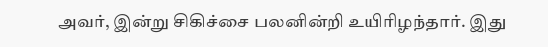அவர், இன்று சிகிச்சை பலனின்றி உயிரிழந்தார். இது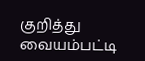குறித்து வையம்பட்டி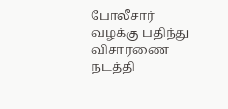போலீசார் வழக்கு பதிந்து விசாரணை நடத்தி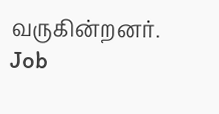வருகின்றனர்.
Job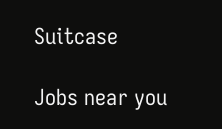Suitcase

Jobs near you